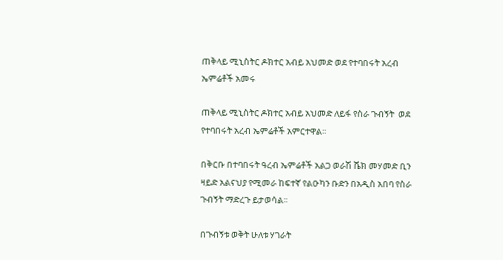ጠቅላይ ሚኒስትር ዶክተር አብይ አህመድ ወደ የተባበሩት አረብ ኤምሬቶች አመሩ

ጠቅላይ ሚኒስትር ዶክተር አብይ አህመድ ለይፋ የስራ ጉብኝት  ወደ የተባበሩት አረብ ኤምሬቶች አምርተዋል፡፡

በቅርቡ በተባበሩት ዓረብ ኤምሬቶች አልጋ ወራሽ ሼክ መሃመድ ቢን ዛይድ አልናህያ የሚመራ ከፍተኛ የልዑካን ቡድን በአዲስ አበባ የስራ ጉብኝት ማድረጉ ይታወሳል፡፡

በጉብኝቱ ወቅት ሁለቱ ሃገራት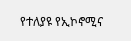የተለያዩ የኢኮኖሚና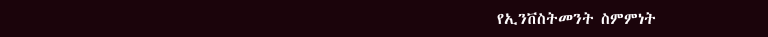የኢንቨስትመንት ስምምነት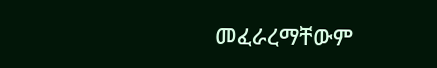መፈራረማቸውም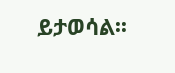ይታወሳል፡፡